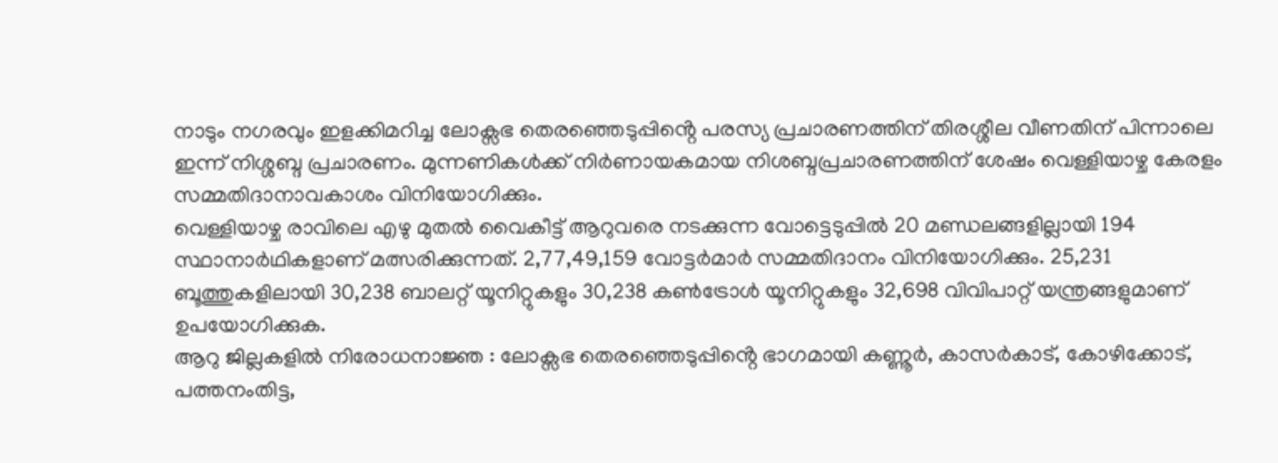നാടും നഗരവും ഇളക്കിമറിച്ച ലോക്സഭ തെരഞ്ഞെടുപ്പിൻ്റെ പരസ്യ പ്രചാരണത്തിന് തിരശ്ശീല വീണതിന് പിന്നാലെ ഇന്ന് നിശ്ശബ്ദ പ്രചാരണം. മുന്നണികൾക്ക് നിർണായകമായ നിശബ്ദപ്രചാരണത്തിന് ശേഷം വെള്ളിയാഴ്ച കേരളം സമ്മതിദാനാവകാശം വിനിയോഗിക്കും.
വെള്ളിയാഴ്ച രാവിലെ എഴു മുതൽ വൈകീട്ട് ആറുവരെ നടക്കുന്ന വോട്ടെടുപ്പിൽ 20 മണ്ഡലങ്ങളില്ലായി 194 സ്ഥാനാർഥികളാണ് മത്സരിക്കുന്നത്. 2,77,49,159 വോട്ടർമാർ സമ്മതിദാനം വിനിയോഗിക്കും. 25,231 ബൂത്തുകളിലായി 30,238 ബാലറ്റ് യൂനിറ്റുകളും 30,238 കൺട്രോൾ യൂനിറ്റുകളും 32,698 വിവിപാറ്റ് യന്ത്രങ്ങളുമാണ് ഉപയോഗിക്കുക.
ആറു ജില്ലകളിൽ നിരോധനാജ്ഞ : ലോക്സഭ തെരഞ്ഞെടുപ്പിൻ്റെ ഭാഗമായി കണ്ണൂർ, കാസർകാട്, കോഴിക്കോട്, പത്തനംതിട്ട,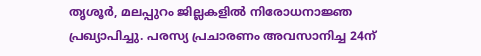തൃശൂർ, മലപ്പുറം ജില്ലകളിൽ നിരോധനാജ്ഞ പ്രഖ്യാപിച്ചു. പരസ്യ പ്രചാരണം അവസാനിച്ച 24ന്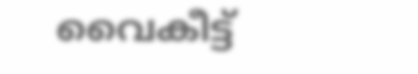വൈകീട്ട്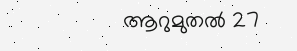ആറുമുതൽ 27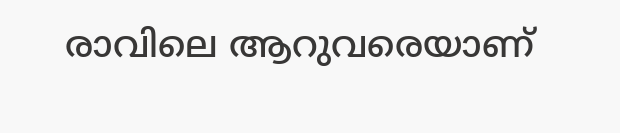രാവിലെ ആറുവരെയാണ്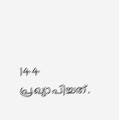144 പ്രഖ്യാപിച്ചത്.